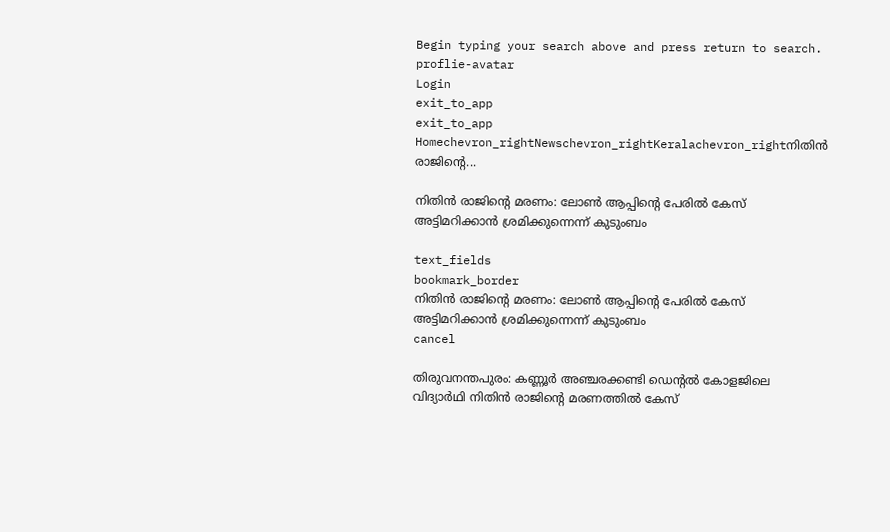Begin typing your search above and press return to search.
proflie-avatar
Login
exit_to_app
exit_to_app
Homechevron_rightNewschevron_rightKeralachevron_rightനിതിന്‍ രാജിന്‍റെ...

നിതിന്‍ രാജിന്‍റെ മരണം: ലോൺ ആപ്പിന്‍റെ പേരിൽ കേസ് അട്ടിമറിക്കാന്‍ ശ്രമിക്കുന്നെന്ന് കുടുംബം

text_fields
bookmark_border
നിതിന്‍ രാജിന്‍റെ മരണം: ലോൺ ആപ്പിന്‍റെ പേരിൽ കേസ് അട്ടിമറിക്കാന്‍ ശ്രമിക്കുന്നെന്ന് കുടുംബം
cancel

തിരുവനന്തപുരം: കണ്ണൂർ അഞ്ചരക്കണ്ടി ഡെന്‍റൽ കോളജിലെ വിദ്യാർഥി നിതിൻ രാജിന്‍റെ മരണത്തിൽ കേസ്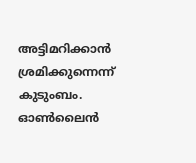അട്ടിമറിക്കാന്‍ ശ്രമിക്കുന്നെന്ന് കുടുംബം. ഓൺലൈന്‍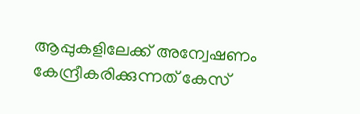ആപ്പുകളിലേക്ക് അന്വേഷണം കേന്ദ്രീകരിക്കുന്നത് കേസ്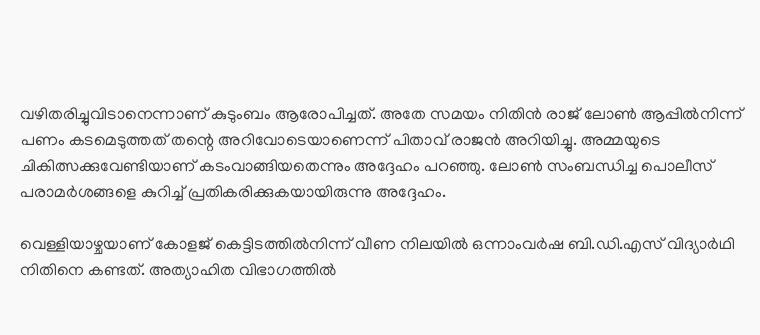വഴിതരിച്ചുവിടാനെന്നാണ് കുടുംബം ആരോപിച്ചത്. അതേ സമയം നിതിൻ രാജ് ലോൺ ആപ്പിൽനിന്ന് പണം കടമെടുത്തത് തന്റെ അറിവോടെയാണെന്ന് പിതാവ് രാജൻ അറിയിച്ചു. അമ്മയുടെ ചികിത്സക്കുവേണ്ടിയാണ് കടംവാങ്ങിയതെന്നും അദ്ദേഹം പറഞ്ഞു. ലോൺ സംബന്ധിച്ച പൊലീസ് പരാമർശങ്ങളെ കുറിച്ച് പ്രതികരിക്കുകയായിരുന്നു അദ്ദേഹം.

വെള്ളിയാഴ്ചയാണ് കോളജ് കെട്ടിടത്തിൽനിന്ന് വീണ നിലയിൽ ഒന്നാംവർഷ ബി.ഡി.എസ് വിദ്യാർഥി നിതിനെ കണ്ടത്. അത്യാഹിത വിഭാഗത്തിൽ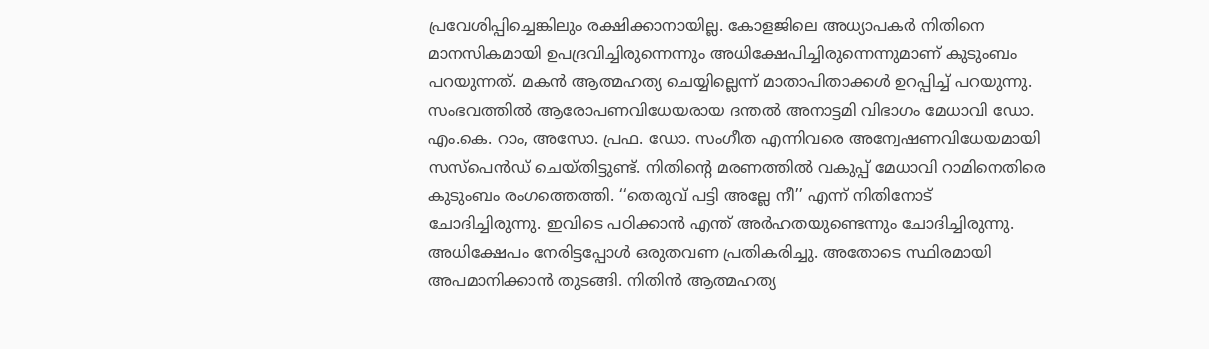പ്രവേശിപ്പിച്ചെങ്കിലും രക്ഷിക്കാനായില്ല. കോളജിലെ അധ്യാപകർ നിതിനെ മാനസികമായി ഉപദ്രവിച്ചിരുന്നെന്നും അധിക്ഷേപിച്ചിരുന്നെന്നുമാണ് കുടുംബം പറയുന്നത്. മകൻ ആത്മഹത്യ ചെയ്യില്ലെന്ന് മാതാപിതാക്കൾ ഉറപ്പിച്ച് പറയുന്നു. സംഭവത്തിൽ ആരോപണവിധേയരായ ദന്തൽ അനാട്ടമി വിഭാഗം മേധാവി ഡോ. എം.കെ. റാം, അസോ. പ്രഫ. ഡോ. സംഗീത എന്നിവരെ അന്വേഷണവിധേയമായി സസ്പെൻഡ് ചെയ്തിട്ടുണ്ട്. നിതിന്റെ മരണത്തില്‍ വകുപ്പ് മേധാവി റാമിനെതിരെ കുടുംബം രംഗത്തെത്തി. ‘‘തെരുവ് പട്ടി അല്ലേ നീ’’ എന്ന് നിതിനോട് ചോദിച്ചിരുന്നു. ഇവിടെ പഠിക്കാൻ എന്ത് അർഹതയുണ്ടെന്നും ചോദിച്ചിരുന്നു. അധിക്ഷേപം നേരിട്ടപ്പോൾ ഒരുതവണ പ്രതികരിച്ചു. അതോടെ സ്ഥിരമായി അപമാനിക്കാൻ തുടങ്ങി. നിതിൻ ആത്മഹത്യ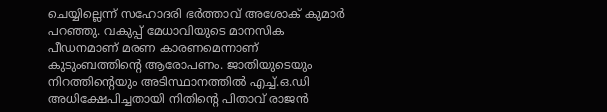ചെയ്യില്ലെന്ന് സഹോദരി ഭർത്താവ് അശോക് കുമാർ പറഞ്ഞു. വകുപ്പ് മേധാവിയുടെ മാനസിക പീഡനമാണ് മരണ കാരണമെന്നാണ് കുടുംബത്തിന്റെ ആരോപണം. ജാതിയുടെയും നിറത്തിന്റെയും അടിസ്ഥാനത്തില്‍ എച്ച്.ഒ.ഡി അധിക്ഷേപിച്ചതായി നിതിന്റെ പിതാവ് രാജന്‍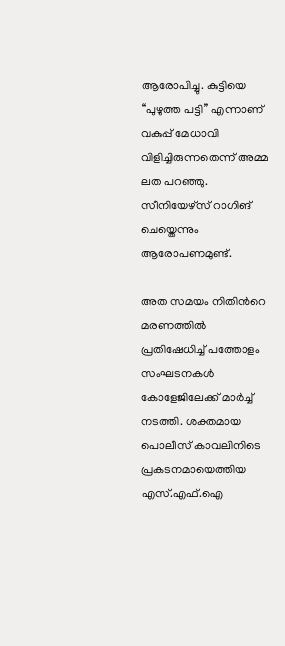ആരോപിച്ചു. കുട്ടിയെ ‘‘പുഴുത്ത പട്ടി’’ എന്നാണ് വകുപ്പ് മേധാവി വിളിച്ചിരുന്നതെന്ന് അമ്മ ലത പറഞ്ഞു. സീനിയേഴ്‌സ് റാഗിങ് ചെയ്തെന്നും ആരോപണമുണ്ട്.

അത സമയം നിതിന്‍റെ മരണത്തിൽ പ്രതിഷേധിച്ച് പത്തോളം സംഘടനകൾ കോളേജിലേക്ക് മാർച്ച് നടത്തി. ശക്തമായ പൊലീസ് കാവലിനിടെ പ്രകടനമായെത്തിയ എസ്.എഫ്.ഐ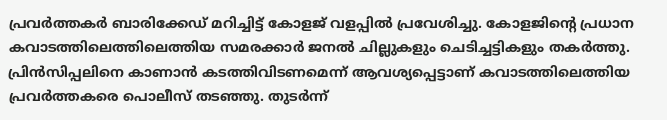പ്രവർത്തകർ ബാരിക്കേഡ് മറിച്ചിട്ട് കോളജ് വളപ്പിൽ പ്രവേശിച്ചു. കോളജിന്‍റെ പ്രധാന കവാടത്തിലെത്തിലെത്തിയ സമരക്കാർ ജനൽ ചില്ലുകളും ചെടിച്ചട്ടികളും തകർത്തു. പ്രിൻസിപ്പലിനെ കാണാൻ കടത്തിവിടണമെന്ന് ആവശ്യപ്പെട്ടാണ് കവാടത്തിലെത്തിയ പ്രവർത്തകരെ പൊലീസ് തടഞ്ഞു. തുടർന്ന്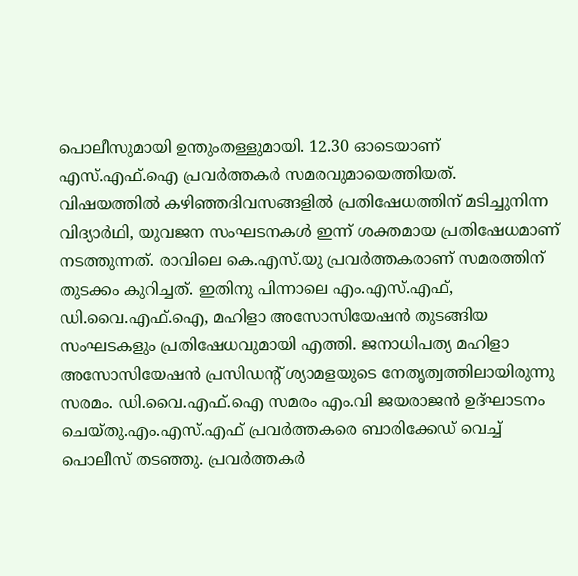പൊലീസുമായി ഉന്തുംതള്ളുമായി. 12.30 ഓടെയാണ് എസ്.എഫ്.ഐ പ്രവർത്തകർ സമരവുമായെത്തിയത്. വിഷയത്തിൽ കഴിഞ്ഞദിവസങ്ങളിൽ പ്രതിഷേധത്തിന് മടിച്ചുനിന്ന വിദ്യാർഥി, യുവജന സംഘടനകൾ ഇന്ന് ശക്തമായ പ്രതിഷേധമാണ് നടത്തുന്നത്. രാവിലെ കെ.എസ്.യു പ്രവർത്തകരാണ് സമരത്തിന് തുടക്കം കുറിച്ചത്. ഇതിനു പിന്നാലെ എം.എസ്.എഫ്, ഡി.വൈ.എഫ്.ഐ, മഹിളാ അസോസിയേഷൻ തുടങ്ങിയ സംഘടകളും പ്രതിഷേധവുമായി എത്തി. ജനാധിപത്യ മഹിളാ അസോസിയേഷൻ പ്രസിഡന്‍റ് ശ്യാമളയുടെ നേതൃത്വത്തിലായിരുന്നു സരമം. ഡി.വൈ.എഫ്.ഐ സമരം എം.വി ജയരാജൻ ഉദ്ഘാടനം ചെയ്തു.എം.എസ്.എഫ് പ്രവർത്തകരെ ബാരിക്കേഡ് വെച്ച് പൊലീസ് തടഞ്ഞു. പ്രവർത്തകർ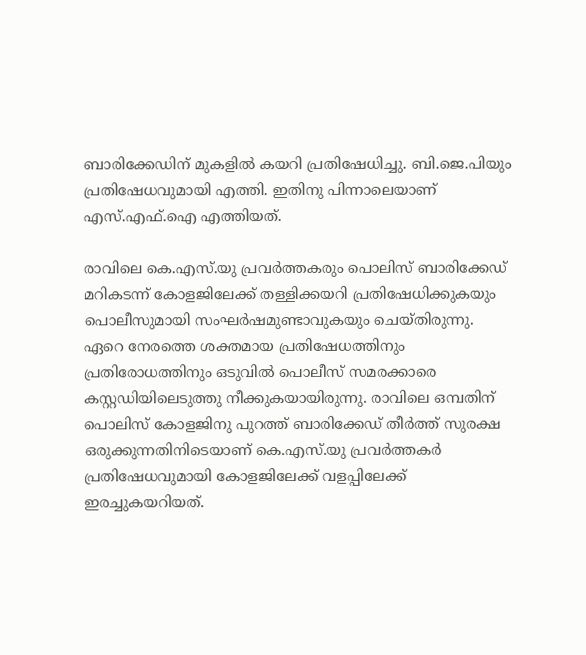ബാരിക്കേഡിന് മുകളിൽ കയറി പ്രതിഷേധിച്ചു. ബി.ജെ.പിയും പ്രതിഷേധവുമായി എത്തി. ഇതിനു പിന്നാലെയാണ് എസ്.എഫ്.ഐ എത്തിയത്.

രാവിലെ കെ.എസ്.യു പ്രവർത്തകരും പൊലിസ് ബാരിക്കേഡ് മറികടന്ന് കോളജിലേക്ക് തള്ളിക്കയറി പ്രതിഷേധിക്കുകയും പൊലീസുമായി സംഘർഷമുണ്ടാവുകയും ചെയ്തിരുന്നു. ഏറെ നേരത്തെ ശക്തമായ പ്രതിഷേധത്തിനും പ്രതിരോധത്തിനും ഒടുവിൽ പൊലീസ് സമരക്കാരെ കസ്റ്റഡിയിലെടുത്തു നീക്കുകയായിരുന്നു. രാവിലെ ഒമ്പതിന് പൊലിസ് കോളജിനു പുറത്ത് ബാരിക്കേഡ് തീർത്ത് സുരക്ഷ ഒരുക്കുന്നതിനിടെയാണ് കെ.എസ്.യു പ്രവർത്തകർ പ്രതിഷേധവുമായി കോളജിലേക്ക് വളപ്പിലേക്ക് ഇരച്ചുകയറിയത്.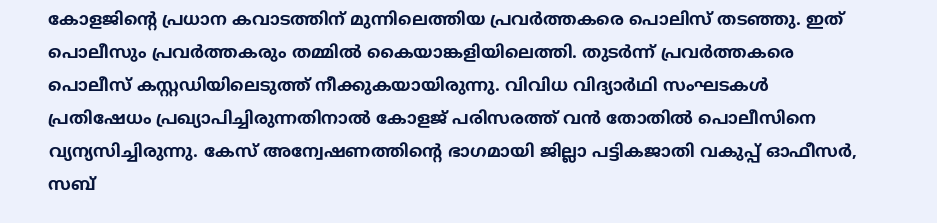കോളജിന്‍റെ പ്രധാന കവാടത്തിന് മുന്നിലെത്തിയ പ്രവർത്തകരെ പൊലിസ് തടഞ്ഞു. ഇത് പൊലീസും പ്രവർത്തകരും തമ്മിൽ കൈയാങ്കളിയിലെത്തി. തുടർന്ന് പ്രവർത്തകരെ പൊലീസ് കസ്റ്റഡിയിലെടുത്ത് നീക്കുകയായിരുന്നു. വിവിധ വിദ്യാർഥി സംഘടകൾ പ്രതിഷേധം പ്രഖ്യാപിച്ചിരുന്നതിനാൽ കോളജ് പരിസരത്ത് വൻ തോതിൽ പൊലീസിനെ വ്യന്യസിച്ചിരുന്നു. കേസ് അന്വേഷണത്തിന്‍റെ ഭാഗമായി ജില്ലാ പട്ടികജാതി വകുപ്പ് ഓഫീസർ, സബ്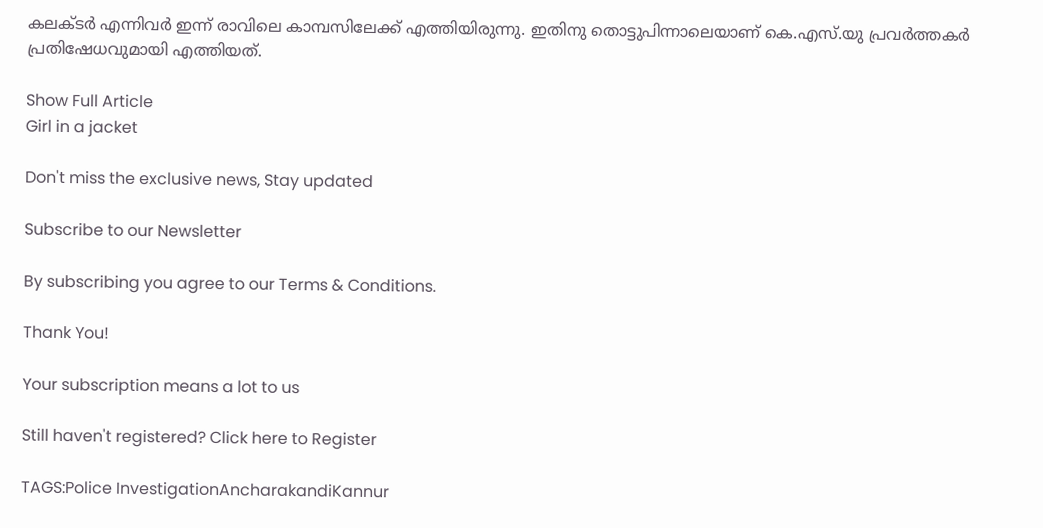കലക്ടർ എന്നിവർ ഇന്ന് രാവിലെ കാമ്പസിലേക്ക് എത്തിയിരുന്നു. ഇതിനു തൊട്ടുപിന്നാലെയാണ് കെ.എസ്.യു പ്രവർത്തകർ പ്രതിഷേധവുമായി എത്തിയത്.

Show Full Article
Girl in a jacket

Don't miss the exclusive news, Stay updated

Subscribe to our Newsletter

By subscribing you agree to our Terms & Conditions.

Thank You!

Your subscription means a lot to us

Still haven't registered? Click here to Register

TAGS:Police InvestigationAncharakandiKannur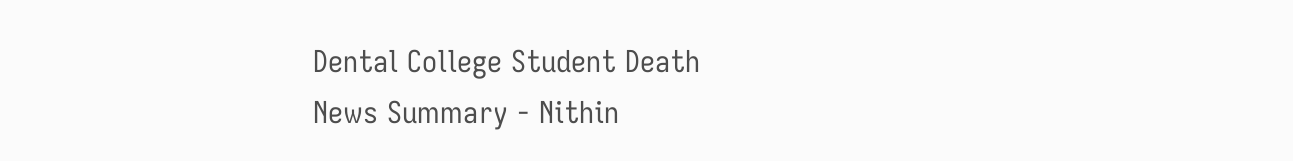Dental College Student Death
News Summary - Nithin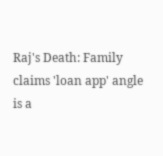Raj's Death: Family claims 'loan app' angle is a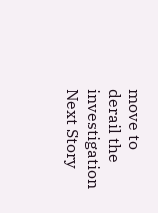move to derail the investigation
Next Story